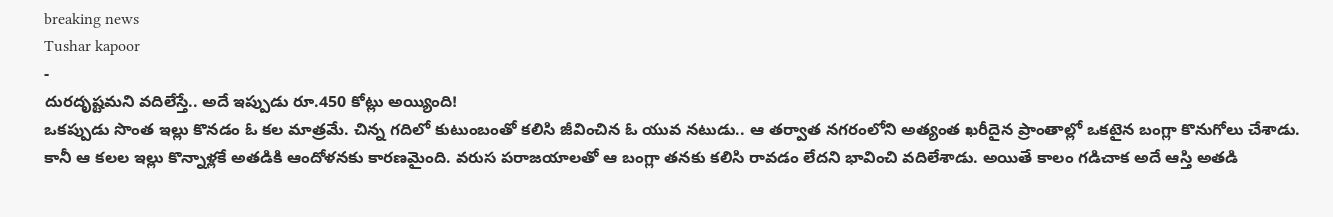breaking news
Tushar kapoor
-
దురదృష్టమని వదిలేస్తే.. అదే ఇప్పుడు రూ.450 కోట్లు అయ్యింది!
ఒకప్పుడు సొంత ఇల్లు కొనడం ఓ కల మాత్రమే. చిన్న గదిలో కుటుంబంతో కలిసి జీవించిన ఓ యువ నటుడు.. ఆ తర్వాత నగరంలోని అత్యంత ఖరీదైన ప్రాంతాల్లో ఒకటైన బంగ్లా కొనుగోలు చేశాడు. కానీ ఆ కలల ఇల్లు కొన్నాళ్లకే అతడికి ఆందోళనకు కారణమైంది. వరుస పరాజయాలతో ఆ బంగ్లా తనకు కలిసి రావడం లేదని భావించి వదిలేశాడు. అయితే కాలం గడిచాక అదే ఆస్తి అతడి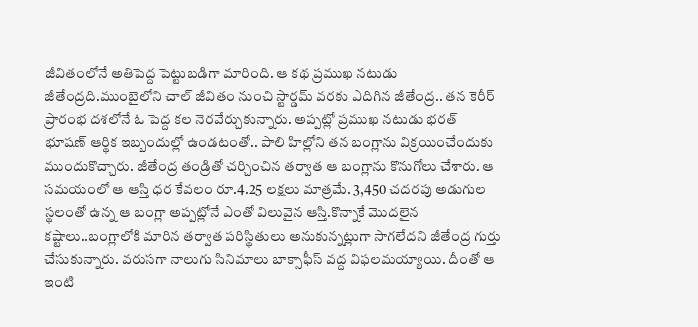జీవితంలోనే అతిపెద్ద పెట్టుబడిగా మారింది. ఆ కథ ప్రముఖ నటుడు జీతేంద్రది.ముంబైలోని చాల్ జీవితం నుంచి స్టార్డమ్ వరకు ఎదిగిన జీతేంద్ర.. తన కెరీర్ ప్రారంభ దశలోనే ఓ పెద్ద కల నెరవేర్చుకున్నారు. అప్పట్లో ప్రముఖ నటుడు భరత్ భూషణ్ ఆర్థిక ఇబ్బందుల్లో ఉండటంతో.. పాలి హిల్లోని తన బంగ్లాను విక్రయించేందుకు ముందుకొచ్చారు. జీతేంద్ర తండ్రితో చర్చించిన తర్వాత ఆ బంగ్లాను కొనుగోలు చేశారు. ఆ సమయంలో ఆ ఆస్తి ధర కేవలం రూ.4.25 లక్షలు మాత్రమే. 3,450 చదరపు అడుగుల స్థలంతో ఉన్న ఆ బంగ్లా అప్పట్లోనే ఎంతో విలువైన ఆస్తి.కొన్నాకే మొదలైన కష్టాలు..బంగ్లాలోకి మారిన తర్వాత పరిస్థితులు అనుకున్నట్లుగా సాగలేదని జీతేంద్ర గుర్తు చేసుకున్నారు. వరుసగా నాలుగు సినిమాలు బాక్సాఫీస్ వద్ద విఫలమయ్యాయి. దీంతో ఆ ఇంటి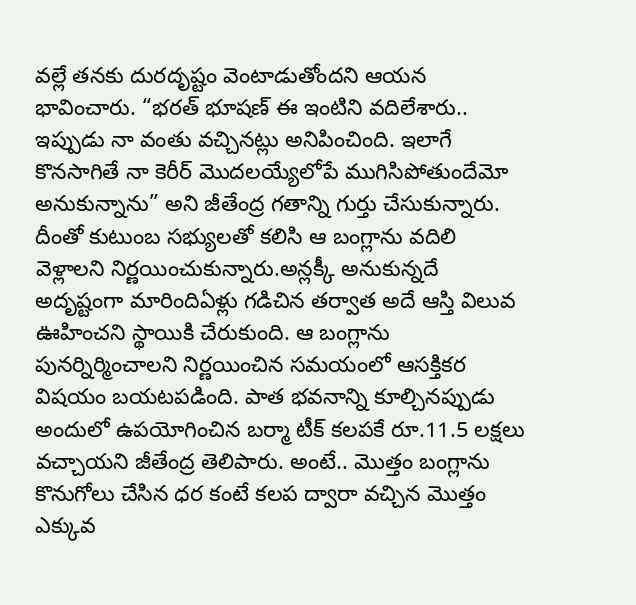వల్లే తనకు దురదృష్టం వెంటాడుతోందని ఆయన భావించారు. “భరత్ భూషణ్ ఈ ఇంటిని వదిలేశారు.. ఇప్పుడు నా వంతు వచ్చినట్లు అనిపించింది. ఇలాగే కొనసాగితే నా కెరీర్ మొదలయ్యేలోపే ముగిసిపోతుందేమో అనుకున్నాను” అని జీతేంద్ర గతాన్ని గుర్తు చేసుకున్నారు. దీంతో కుటుంబ సభ్యులతో కలిసి ఆ బంగ్లాను వదిలి వెళ్లాలని నిర్ణయించుకున్నారు.అన్లక్కీ అనుకున్నదే అదృష్టంగా మారిందిఏళ్లు గడిచిన తర్వాత అదే ఆస్తి విలువ ఊహించని స్థాయికి చేరుకుంది. ఆ బంగ్లాను పునర్నిర్మించాలని నిర్ణయించిన సమయంలో ఆసక్తికర విషయం బయటపడింది. పాత భవనాన్ని కూల్చినప్పుడు అందులో ఉపయోగించిన బర్మా టీక్ కలపకే రూ.11.5 లక్షలు వచ్చాయని జీతేంద్ర తెలిపారు. అంటే.. మొత్తం బంగ్లాను కొనుగోలు చేసిన ధర కంటే కలప ద్వారా వచ్చిన మొత్తం ఎక్కువ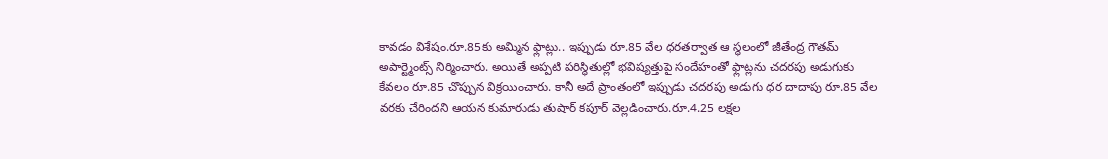కావడం విశేషం.రూ.85కు అమ్మిన ఫ్లాట్లు.. ఇప్పుడు రూ.85 వేల ధరతర్వాత ఆ స్థలంలో జీతేంద్ర గౌతమ్ అపార్ట్మెంట్స్ నిర్మించారు. అయితే అప్పటి పరిస్థితుల్లో భవిష్యత్తుపై సందేహంతో ఫ్లాట్లను చదరపు అడుగుకు కేవలం రూ.85 చొప్పున విక్రయించారు. కానీ అదే ప్రాంతంలో ఇప్పుడు చదరపు అడుగు ధర దాదాపు రూ.85 వేల వరకు చేరిందని ఆయన కుమారుడు తుషార్ కపూర్ వెల్లడించారు.రూ.4.25 లక్షల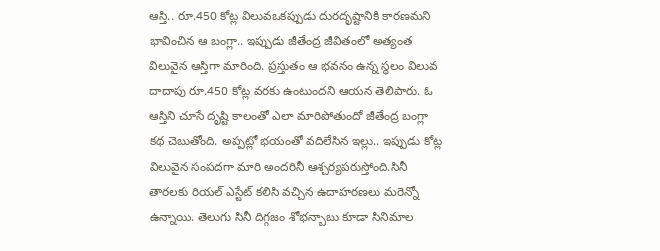ఆస్తి.. రూ.450 కోట్ల విలువఒకప్పుడు దురదృష్టానికి కారణమని భావించిన ఆ బంగ్లా.. ఇప్పుడు జీతేంద్ర జీవితంలో అత్యంత విలువైన ఆస్తిగా మారింది. ప్రస్తుతం ఆ భవనం ఉన్న స్థలం విలువ దాదాపు రూ.450 కోట్ల వరకు ఉంటుందని ఆయన తెలిపారు. ఓ ఆస్తిని చూసే దృష్టి కాలంతో ఎలా మారిపోతుందో జీతేంద్ర బంగ్లా కథ చెబుతోంది. అప్పట్లో భయంతో వదిలేసిన ఇల్లు.. ఇప్పుడు కోట్ల విలువైన సంపదగా మారి అందరినీ ఆశ్చర్యపరుస్తోంది.సినీ తారలకు రియల్ ఎస్టేట్ కలిసి వచ్చిన ఉదాహరణలు మరెన్నో ఉన్నాయి. తెలుగు సినీ దిగ్గజం శోభన్బాబు కూడా సినిమాల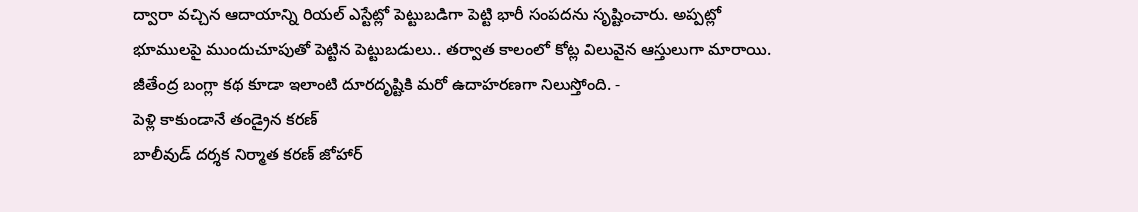ద్వారా వచ్చిన ఆదాయాన్ని రియల్ ఎస్టేట్లో పెట్టుబడిగా పెట్టి భారీ సంపదను సృష్టించారు. అప్పట్లో భూములపై ముందుచూపుతో పెట్టిన పెట్టుబడులు.. తర్వాత కాలంలో కోట్ల విలువైన ఆస్తులుగా మారాయి. జీతేంద్ర బంగ్లా కథ కూడా ఇలాంటి దూరదృష్టికి మరో ఉదాహరణగా నిలుస్తోంది. -
పెళ్లి కాకుండానే తండ్రైన కరణ్
బాలీవుడ్ దర్శక నిర్మాత కరణ్ జోహార్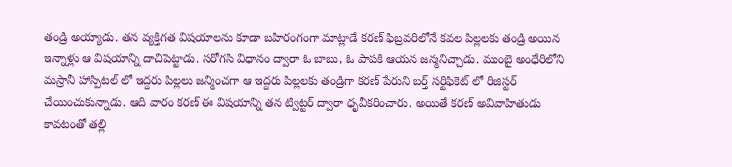తండ్రి అయ్యాడు. తన వ్యక్తిగత విషయాలను కూడా బహిరంగంగా మాట్లాడే కరణ్ ఫిబ్రవరిలోనే కవల పిల్లలకు తండ్రి అయిన ఇన్నాళ్లు ఆ విషయాన్ని దాచిపెట్టాడు. సరోగసి విధానం ద్వారా ఓ బాబు, ఓ పాపకి ఆయన జన్మనిచ్చాడు. ముంబై అంధేరిలోని మస్రానీ హాస్పిటల్ లో ఇద్దరు పిల్లలు జన్మించగా ఆ ఇద్దరు పిల్లలకు తండ్రిగా కరణ్ పేరుని బర్త్ సర్టిఫికెట్ లో రిజిస్టర్ చేయించుకున్నాడు. ఆది వారం కరణ్ ఈ విషయాన్ని తన ట్విట్టర్ ద్వారా ధృవీకరించారు. అయితే కరణ్ అవివాహితుడు కావటంతో తల్లి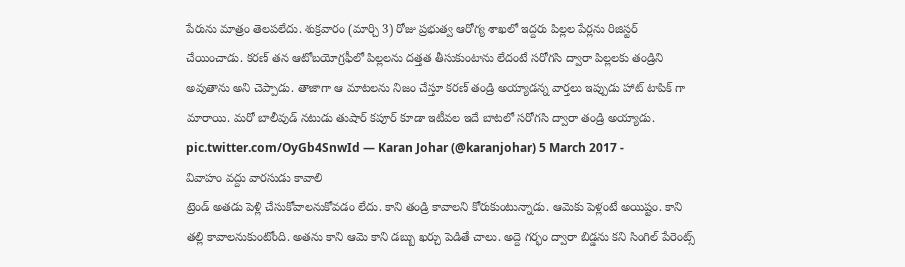పేరును మాత్రం తెలపలేదు. శుక్రవారం (మార్చి 3) రోజు ప్రభుత్వ ఆరోగ్య శాఖలో ఇద్దరు పిల్లల పేర్లను రిజిస్టర్ చేయించాడు. కరణ్ తన ఆటోబయోగ్రఫీలో పిల్లలను దత్తత తీసుకుంటాను లేదంటే సరోగసి ద్వారా పిల్లలకు తండ్రిని అవుతాను అని చెప్పాడు. తాజాగా ఆ మాటలను నిజం చేస్తూ కరణ్ తండ్రి అయ్యాడన్న వార్తలు ఇప్పుడు హాట్ టాపిక్ గా మారాయి. మరో బాలీవుడ్ నటుడు తుషార్ కపూర్ కూడా ఇటీవల ఇదే బాటలో సరోగసి ద్వారా తండ్రి అయ్యాడు. pic.twitter.com/OyGb4SnwId — Karan Johar (@karanjohar) 5 March 2017 -
వివాహం వద్దు వారసుడు కావాలి
ట్రెండ్ అతడు పెళ్లి చేసుకోవాలనుకోవడం లేదు. కాని తండ్రి కావాలని కోరుకుంటున్నాడు. ఆమెకు పెళ్లంటే అయిష్టం. కాని తల్లి కావాలనుకుంటోంది. అతను కాని ఆమె కాని డబ్బు ఖర్చు పెడితే చాలు. అద్దె గర్భం ద్వారా బిడ్డను కని సింగిల్ పేరెంట్స్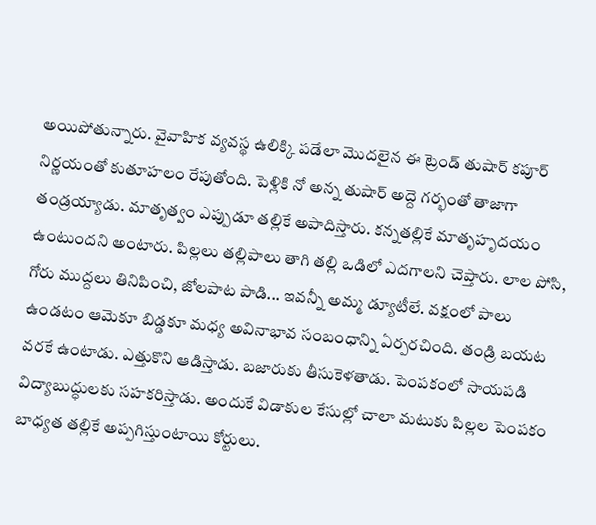అయిపోతున్నారు. వైవాహిక వ్యవస్థ ఉలిక్కి పడేలా మొదలైన ఈ ట్రెండ్ తుషార్ కపూర్ నిర్ణయంతో కుతూహలం రేపుతోంది. పెళ్లికి నో అన్న తుషార్ అద్దె గర్భంతో తాజాగా తండ్రయ్యాడు. మాతృత్వం ఎప్పుడూ తల్లికే అపాదిస్తారు. కన్నతల్లికే మాతృహృదయం ఉంటుందని అంటారు. పిల్లలు తల్లిపాలు తాగి తల్లి ఒడిలో ఎదగాలని చెప్తారు. లాల పోసి, గోరు ముద్దలు తినిపించి, జోలపాట పాడి... ఇవన్నీ అమ్మ డ్యూటీలే. వక్షంలో పాలు ఉండటం ఆమెకూ బిడ్డకూ మధ్య అవినాభావ సంబంధాన్ని ఏర్పరచింది. తండ్రి బయట వరకే ఉంటాడు. ఎత్తుకొని ఆడిస్తాడు. బజారుకు తీసుకెళతాడు. పెంపకంలో సాయపడి విద్యాబుద్ధులకు సహకరిస్తాడు. అందుకే విడాకుల కేసుల్లో చాలా మటుకు పిల్లల పెంపకం బాధ్యత తల్లికే అప్పగిస్తుంటాయి కోర్టులు.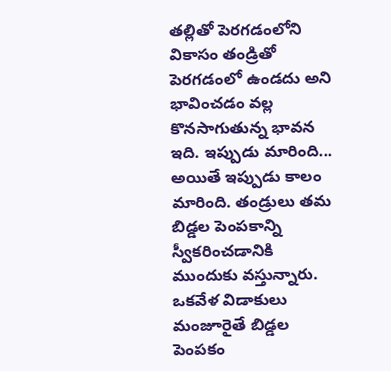తల్లితో పెరగడంలోని వికాసం తండ్రితో పెరగడంలో ఉండదు అని భావించడం వల్ల కొనసాగుతున్న భావన ఇది. ఇప్పుడు మారింది... అయితే ఇప్పుడు కాలం మారింది. తండ్రులు తమ బిడ్డల పెంపకాన్ని స్వీకరించడానికి ముందుకు వస్తున్నారు. ఒకవేళ విడాకులు మంజూరైతే బిడ్డల పెంపకం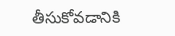తీసుకోవడానికి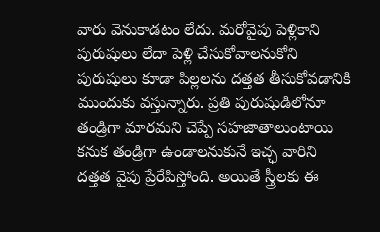వారు వెనుకాడటం లేదు. మరోవైపు పెళ్లికాని పురుషులు లేదా పెళ్లి చేసుకోవాలనుకోని పురుషులు కూడా పిల్లలను దత్తత తీసుకోవడానికి ముందుకు వస్తున్నారు. ప్రతి పురుషుడిలోనూ తండ్రిగా మారమని చెప్పే సహజాతాలుంటాయి కనుక తండ్రిగా ఉండాలనుకునే ఇచ్ఛ వారిని దత్తత వైపు ప్రేరేపిస్తోంది. అయితే స్త్రీలకు ఈ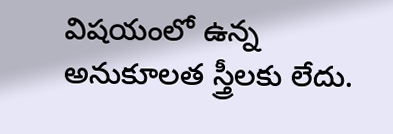విషయంలో ఉన్న అనుకూలత స్త్రీలకు లేదు.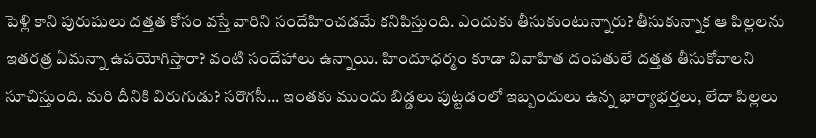పెళ్లి కాని పురుషులు దత్తత కోసం వస్తే వారిని సందేహించడమే కనిపిస్తుంది. ఎందుకు తీసుకుంటున్నారు? తీసుకున్నాక ఆ పిల్లలను ఇతరత్ర ఏమన్నా ఉపయోగిస్తారా? వంటి సందేహాలు ఉన్నాయి. హిందూధర్మం కూడా వివాహిత దంపతులే దత్తత తీసుకోవాలని సూచిస్తుంది. మరి దీనికి విరుగుడు? సరొగసీ... ఇంతకు ముందు బిడ్డలు పుట్టడంలో ఇబ్బందులు ఉన్న భార్యాభర్తలు, లేదా పిల్లలు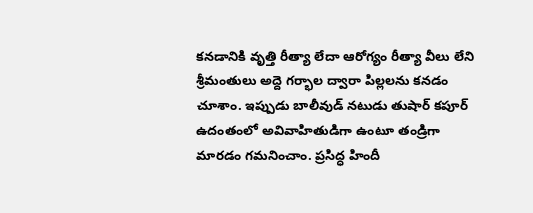కనడానికి వృత్తి రీత్యా లేదా ఆరోగ్యం రీత్యా వీలు లేని శ్రీమంతులు అద్దె గర్భాల ద్వారా పిల్లలను కనడం చూశాం. ఇప్పుడు బాలీవుడ్ నటుడు తుషార్ కపూర్ ఉదంతంలో అవివాహితుడిగా ఉంటూ తండ్రిగా మారడం గమనించాం. ప్రసిద్ధ హిందీ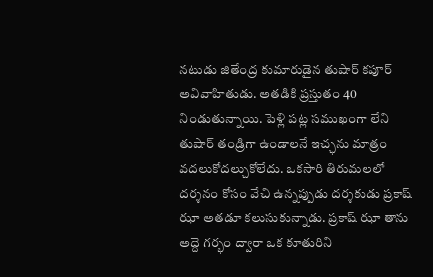నటుడు జితేంద్ర కుమారుడైన తుషార్ కపూర్ అవివాహితుడు. అతడికి ప్రస్తుతం 40 నిండుతున్నాయి. పెళ్లి పట్ల సముఖంగా లేని తుషార్ తండ్రిగా ఉండాలనే ఇచ్ఛను మాత్రం వదలుకోదల్చుకోలేదు. ఒకసారి తిరుమలలో దర్శనం కోసం వేచి ఉన్నప్పుడు దర్శకుడు ప్రకాష్ ఝా అతడూ కలుసుకున్నాడు. ప్రకాష్ ఝా తాను అద్దె గర్భం ద్వారా ఒక కూతురిని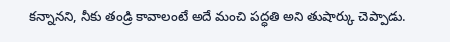కన్నానని, నీకు తండ్రి కావాలంటే అదే మంచి పద్ధతి అని తుషార్కు చెప్పాడు.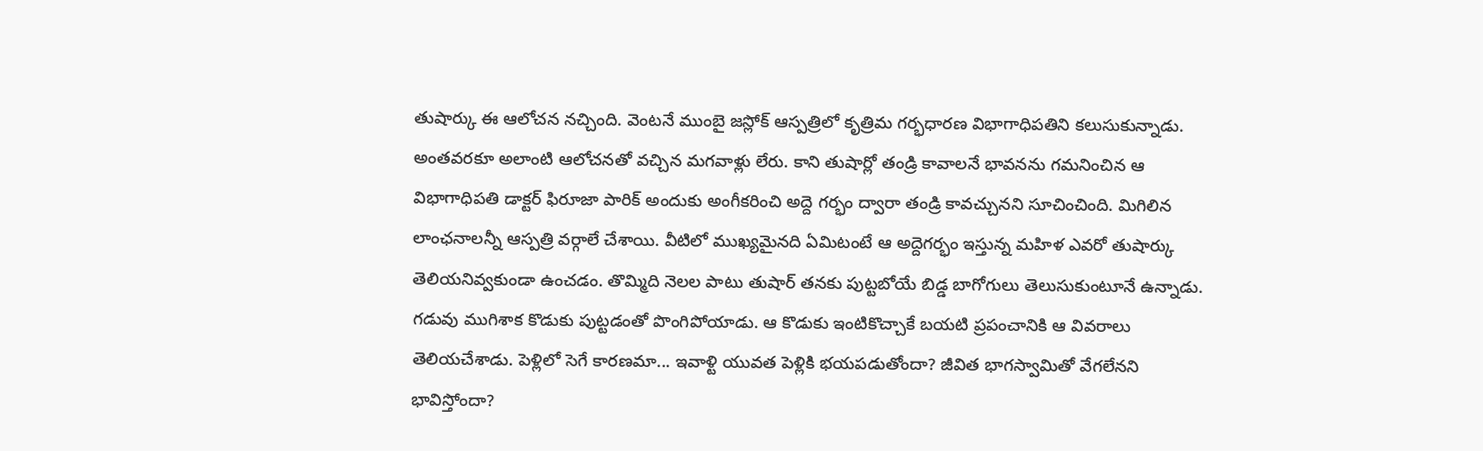తుషార్కు ఈ ఆలోచన నచ్చింది. వెంటనే ముంబై జస్లోక్ ఆస్పత్రిలో కృత్రిమ గర్భధారణ విభాగాధిపతిని కలుసుకున్నాడు. అంతవరకూ అలాంటి ఆలోచనతో వచ్చిన మగవాళ్లు లేరు. కాని తుషార్లో తండ్రి కావాలనే భావనను గమనించిన ఆ విభాగాధిపతి డాక్టర్ ఫిరూజా పారిక్ అందుకు అంగీకరించి అద్దె గర్భం ద్వారా తండ్రి కావచ్చునని సూచించింది. మిగిలిన లాంఛనాలన్నీ ఆస్పత్రి వర్గాలే చేశాయి. వీటిలో ముఖ్యమైనది ఏమిటంటే ఆ అద్దెగర్భం ఇస్తున్న మహిళ ఎవరో తుషార్కు తెలియనివ్వకుండా ఉంచడం. తొమ్మిది నెలల పాటు తుషార్ తనకు పుట్టబోయే బిడ్డ బాగోగులు తెలుసుకుంటూనే ఉన్నాడు. గడువు ముగిశాక కొడుకు పుట్టడంతో పొంగిపోయాడు. ఆ కొడుకు ఇంటికొచ్చాకే బయటి ప్రపంచానికి ఆ వివరాలు తెలియచేశాడు. పెళ్లిలో సెగే కారణమా... ఇవాళ్టి యువత పెళ్లికి భయపడుతోందా? జీవిత భాగస్వామితో వేగలేనని భావిస్తోందా?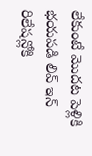లేకుంటే మొదట పెళ్లికి భయపడి లివ్ ఇన్ రిలేషన్లోకి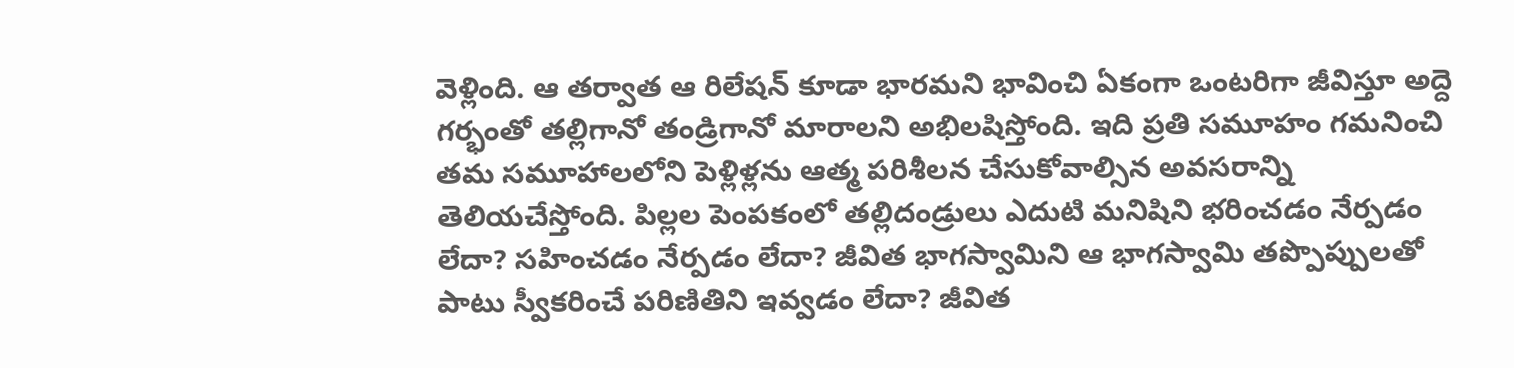వెళ్లింది. ఆ తర్వాత ఆ రిలేషన్ కూడా భారమని భావించి ఏకంగా ఒంటరిగా జీవిస్తూ అద్దె గర్భంతో తల్లిగానో తండ్రిగానో మారాలని అభిలషిస్తోంది. ఇది ప్రతి సమూహం గమనించి తమ సమూహాలలోని పెళ్లిళ్లను ఆత్మ పరిశీలన చేసుకోవాల్సిన అవసరాన్ని తెలియచేస్తోంది. పిల్లల పెంపకంలో తల్లిదండ్రులు ఎదుటి మనిషిని భరించడం నేర్పడం లేదా? సహించడం నేర్పడం లేదా? జీవిత భాగస్వామిని ఆ భాగస్వామి తప్పొప్పులతో పాటు స్వీకరించే పరిణితిని ఇవ్వడం లేదా? జీవిత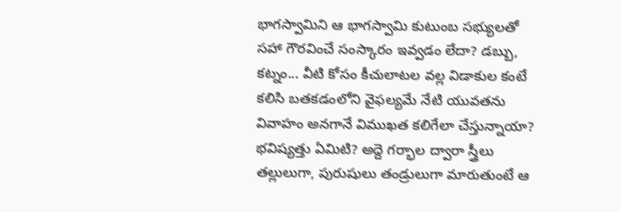భాగస్వామిని ఆ భాగస్వామి కుటుంబ సభ్యులతో సహా గౌరవించే సంస్కారం ఇవ్వడం లేదా? డబ్బు, కట్నం... వీటి కోసం కీచులాటల వల్ల విడాకుల కంటే కలిసి బతకడంలోని వైఫల్యమే నేటి యువతను వివాహం అనగానే విముఖత కలిగేలా చేస్తున్నాయా? భవిష్యత్తు ఏమిటి? అద్దె గర్భాల ద్వారా స్త్రీలు తల్లులుగా, పురుషులు తండ్రులుగా మారుతుంటే ఆ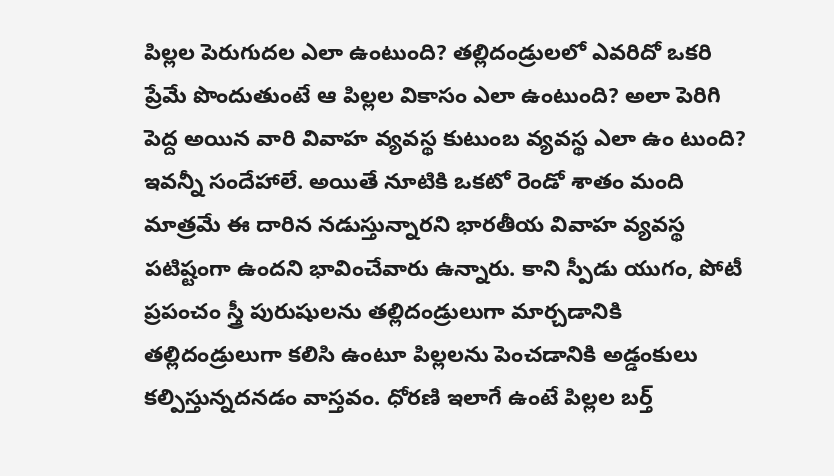పిల్లల పెరుగుదల ఎలా ఉంటుంది? తల్లిదండ్రులలో ఎవరిదో ఒకరి ప్రేమే పొందుతుంటే ఆ పిల్లల వికాసం ఎలా ఉంటుంది? అలా పెరిగి పెద్ద అయిన వారి వివాహ వ్యవస్థ కుటుంబ వ్యవస్థ ఎలా ఉం టుంది? ఇవన్నీ సందేహాలే. అయితే నూటికి ఒకటో రెండో శాతం మంది మాత్రమే ఈ దారిన నడుస్తున్నారని భారతీయ వివాహ వ్యవస్థ పటిష్టంగా ఉందని భావించేవారు ఉన్నారు. కాని స్పీడు యుగం, పోటీ ప్రపంచం స్త్రీ పురుషులను తల్లిదండ్రులుగా మార్చడానికి తల్లిదండ్రులుగా కలిసి ఉంటూ పిల్లలను పెంచడానికి అడ్డంకులు కల్పిస్తున్నదనడం వాస్తవం. ధోరణి ఇలాగే ఉంటే పిల్లల బర్త్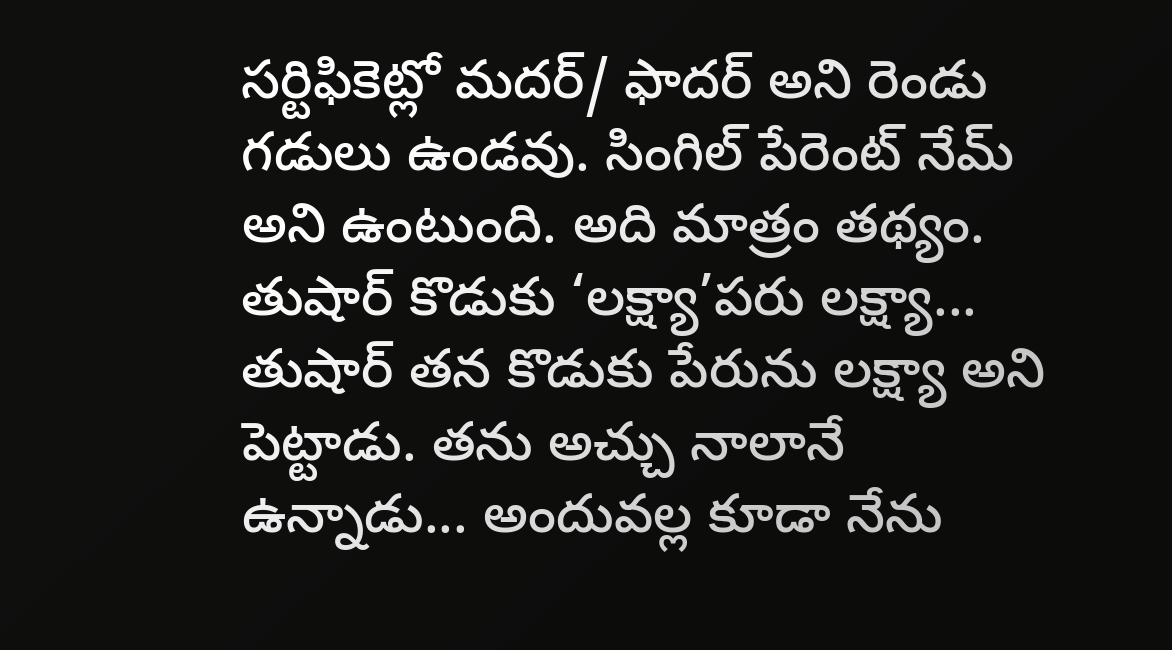సర్టిఫికెట్లో మదర్/ ఫాదర్ అని రెండు గడులు ఉండవు. సింగిల్ పేరెంట్ నేమ్ అని ఉంటుంది. అది మాత్రం తథ్యం. తుషార్ కొడుకు ‘లక్ష్యా’పరు లక్ష్యా... తుషార్ తన కొడుకు పేరును లక్ష్యా అని పెట్టాడు. తను అచ్చు నాలానే ఉన్నాడు... అందువల్ల కూడా నేను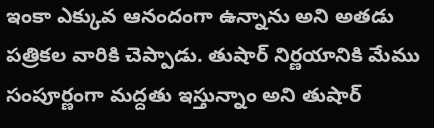ఇంకా ఎక్కువ ఆనందంగా ఉన్నాను అని అతడు పత్రికల వారికి చెప్పాడు. తుషార్ నిర్ణయానికి మేము సంపూర్ణంగా మద్దతు ఇస్తున్నాం అని తుషార్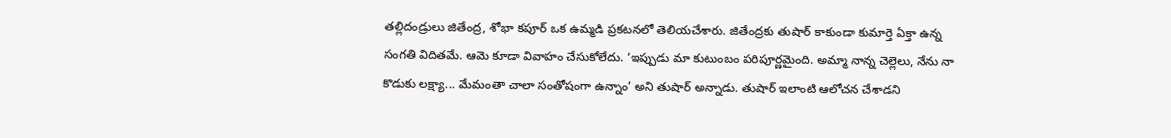తల్లిదండ్రులు జితేంద్ర, శోభా కపూర్ ఒక ఉమ్మడి ప్రకటనలో తెలియచేశారు. జితేంద్రకు తుషార్ కాకుండా కుమార్తె ఏక్తా ఉన్న సంగతి విదితమే. ఆమె కూడా వివాహం చేసుకోలేదు. ‘ఇప్పుడు మా కుటుంబం పరిపూర్ణమైంది. అమ్మా నాన్న చెల్లెలు, నేను నా కొడుకు లక్ష్యా... మేమంతా చాలా సంతోషంగా ఉన్నాం’ అని తుషార్ అన్నాడు. తుషార్ ఇలాంటి ఆలోచన చేశాడని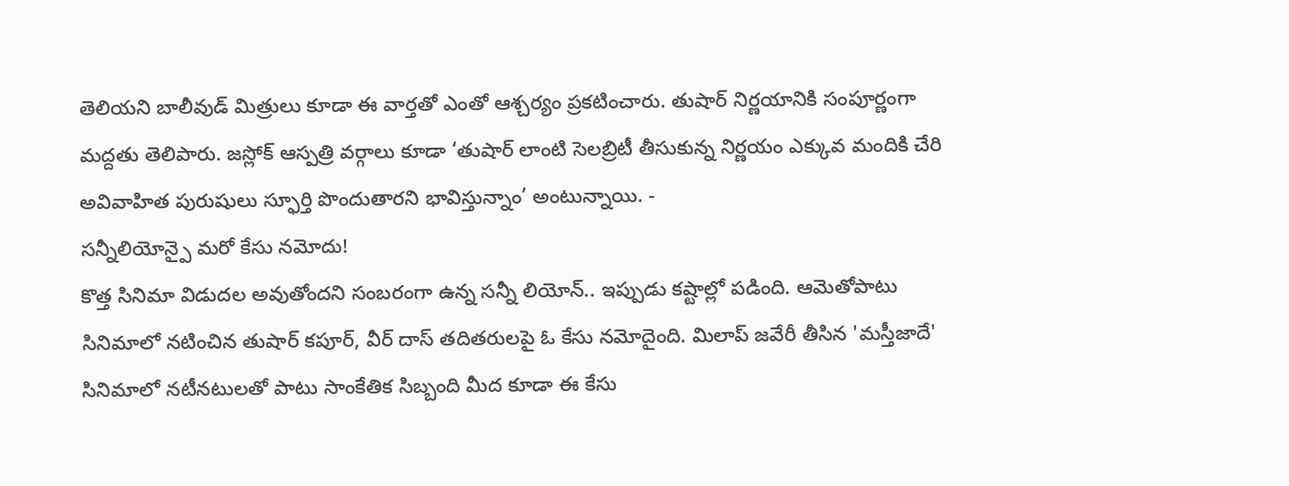తెలియని బాలీవుడ్ మిత్రులు కూడా ఈ వార్తతో ఎంతో ఆశ్చర్యం ప్రకటించారు. తుషార్ నిర్ణయానికి సంపూర్ణంగా మద్దతు తెలిపారు. జస్లోక్ ఆస్పత్రి వర్గాలు కూడా ‘తుషార్ లాంటి సెలబ్రిటీ తీసుకున్న నిర్ణయం ఎక్కువ మందికి చేరి అవివాహిత పురుషులు స్ఫూర్తి పొందుతారని భావిస్తున్నాం’ అంటున్నాయి. -
సన్నీలియోన్పై మరో కేసు నమోదు!
కొత్త సినిమా విడుదల అవుతోందని సంబరంగా ఉన్న సన్నీ లియోన్.. ఇప్పుడు కష్టాల్లో పడింది. ఆమెతోపాటు సినిమాలో నటించిన తుషార్ కపూర్, వీర్ దాస్ తదితరులపై ఓ కేసు నమోదైంది. మిలాప్ జవేరీ తీసిన 'మస్తీజాదే' సినిమాలో నటీనటులతో పాటు సాంకేతిక సిబ్బంది మీద కూడా ఈ కేసు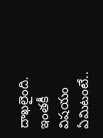దాఖలైంది. ఇంతకీ విషయం ఏమిటంటే..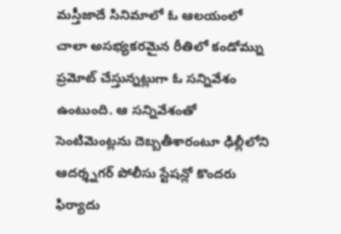మస్తీజాదే సినిమాలో ఓ ఆలయంలో చాలా అసభ్యకరమైన రీతిలో కండోమ్ను ప్రమోట్ చేస్తున్నట్లుగా ఓ సన్నివేశం ఉంటుంది. ఆ సన్నివేశంతో సెంటిమెంట్లను దెబ్బతీశారంటూ ఢిల్లీలోని ఆదర్శ్నగర్ పోలీసు స్టేషన్లో కొందరు ఫిర్యాదు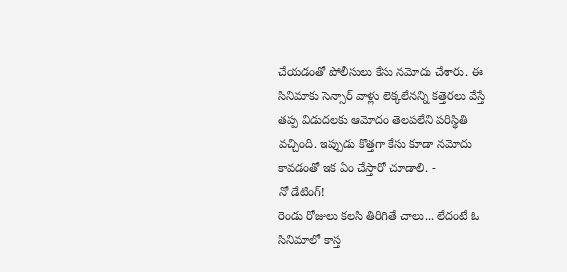చేయడంతో పోలీసులు కేసు నమోదు చేశారు. ఈ సినిమాకు సెన్సార్ వాళ్లు లెక్కలేనన్ని కత్తెరలు వేస్తే తప్ప విడుదలకు ఆమోదం తెలపలేని పరిస్థితి వచ్చింది. ఇప్పుడు కొత్తగా కేసు కూడా నమోదు కావడంతో ఇక ఏం చేస్తారో చూడాలి. -
నో డేటింగ్!
రెండు రోజులు కలసి తిరిగితే చాలు... లేదంటే ఓ సినిమాలో కాస్త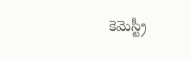కెమెస్ట్రీ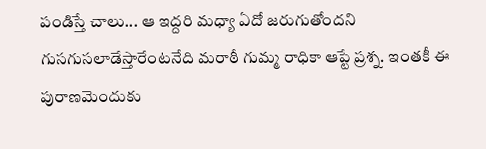పండిస్తే చాలు... ఆ ఇద్దరి మధ్యా ఏదో జరుగుతోందని గుసగుసలాడేస్తారేంటనేది మరాఠీ గుమ్మ రాధికా ఆప్టే ప్రశ్న. ఇంతకీ ఈ పురాణమెందుకు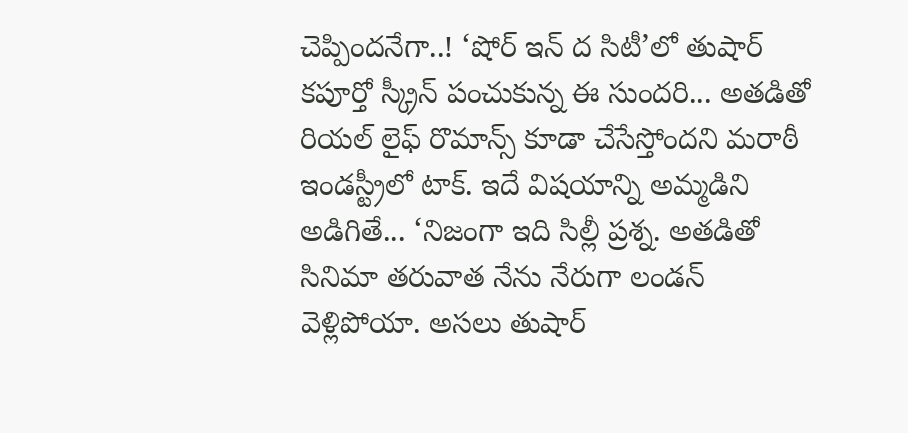చెప్పిందనేగా..! ‘షోర్ ఇన్ ద సిటీ’లో తుషార్ కపూర్తో స్క్రీన్ పంచుకున్న ఈ సుందరి... అతడితో రియల్ లైఫ్ రొమాన్స్ కూడా చేసేస్తోందని మరాఠీ ఇండస్ట్రీలో టాక్. ఇదే విషయాన్ని అమ్మడిని అడిగితే... ‘నిజంగా ఇది సిల్లీ ప్రశ్న. అతడితో సినిమా తరువాత నేను నేరుగా లండన్ వెళ్లిపోయా. అసలు తుషార్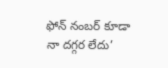ఫోన్ నంబర్ కూడా నా దగ్గర లేదు’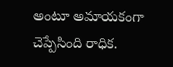అంటూ అమాయకంగా చెప్పేసింది రాధిక.